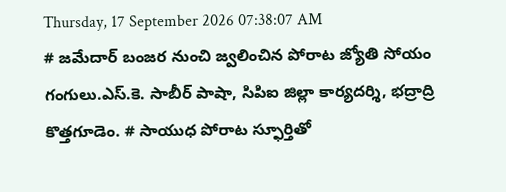Thursday, 17 September 2026 07:38:07 AM
# జమేదార్ బంజర నుంచి జ్వలించిన పోరాట జ్యోతి సోయం గంగులు.ఎస్.కె. సాబీర్ పాషా, సిపిఐ జిల్లా కార్యదర్శి, భద్రాద్రి కొత్తగూడెం. # సాయుధ పోరాట స్ఫూర్తితో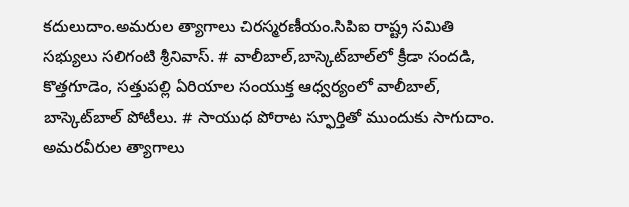కదులుదాం.అమరుల త్యాగాలు చిరస్మరణీయం.సిపిఐ రాష్ట్ర సమితి సభ్యులు సలిగంటి శ్రీనివాస్. # వాలీబాల్‌,బాస్కెట్‌బాల్‌లో క్రీడా సందడి, కొత్తగూడెం, సత్తుపల్లి ఏరియాల సంయుక్త ఆధ్వర్యంలో వాలీబాల్, బాస్కెట్‌బాల్ పోటీలు. # సాయుధ పోరాట స్ఫూర్తితో ముందుకు సాగుదాం. అమరవీరుల త్యాగాలు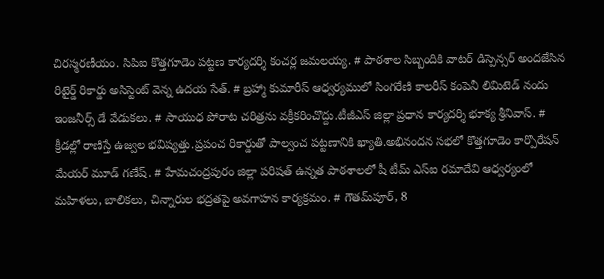చిరస్మరణీయం. సిపిఐ కొత్తగూడెం పట్టణ కార్యదర్శి కంచర్ల జమలయ్య. # పాఠశాల సిబ్బందికి వాటర్ డిస్పెన్సర్ అందజేసిన రిటైర్డ్ రికార్డు అసిస్టెంట్ వెన్న ఉదయ సేత్. # బ్రహ్మా కుమారీస్ ఆధ్వర్యములో సింగరేణి కాలరీస్ కంపెనీ లిమిటెడ్ నందు ఇంజనీర్స్ డే వేడుకలు. # సాయుధ పోరాట చరిత్రను వక్రీకరించొద్దు.టీజీఎస్ జిల్లా ప్రధాన కార్యదర్శి భూక్య శ్రీనివాస్. # క్రీడల్లో రాణిస్తే ఉజ్వల భవిష్యత్తు.ప్రపంచ రికార్డుతో పాల్వంచ పట్టణానికి ఖ్యాతి.అభినందన సభలో కొత్తగూడెం కార్పొరేషన్ మేయర్ మూడ్ గణేష్. # హేమచంద్రపురం జిల్లా పరిషత్ ఉన్నత పాఠశాలలో షీ టీమ్‌ ఎస్‌ఐ రమాదేవి ఆధ్వర్యంలో మహిళలు, బాలికలు, చిన్నారుల భద్రతపై అవగాహన కార్యక్రమం. # గౌతమ్‌పూర్, 8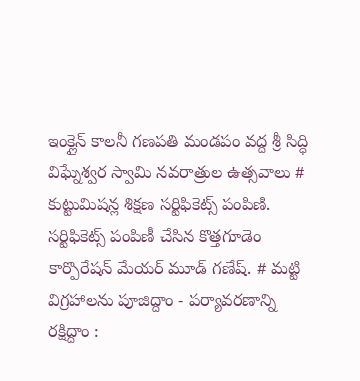ఇంక్లైన్ కాలనీ గణపతి మండపం వద్ద శ్రీ సిద్ధి విఘ్నేశ్వర స్వామి నవరాత్రుల ఉత్సవాలు # కుట్టుమిషన్ల శిక్షణ సర్టిఫికెట్స్ పంపిణి. సర్టిఫికెట్స్ పంపిణీ చేసిన కొత్తగూడెం కార్పొరేషన్ మేయర్ మూడ్ గణేష్. # మట్టి విగ్రహాలను పూజిద్దాం - పర్యావరణాన్ని రక్షిద్దాం :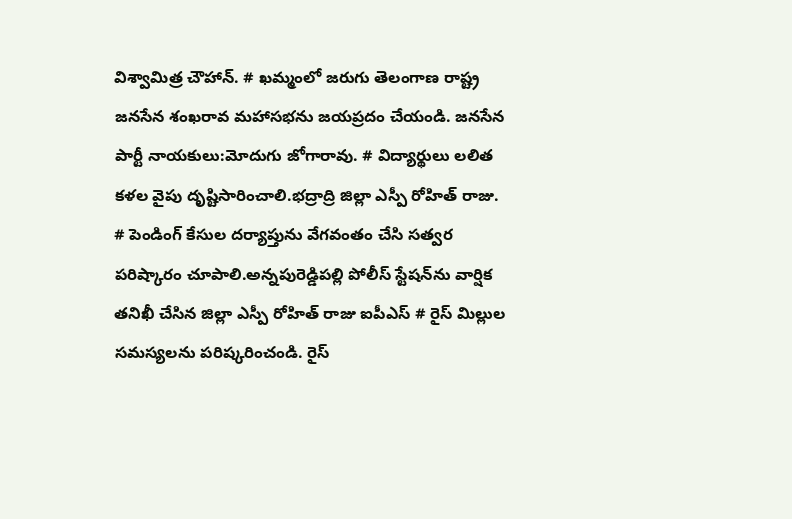విశ్వామిత్ర చౌహాన్. # ఖమ్మంలో జరుగు తెలంగాణ రాష్ట్ర జనసేన శంఖరావ మహాసభను జయప్రదం చేయండి. జనసేన పార్టీ నాయకులు:మోదుగు జోగారావు. # విద్యార్థులు లలిత కళల వైపు దృష్టిసారించాలి.భద్రాద్రి జిల్లా ఎస్పీ రోహిత్ రాజు. # పెండింగ్ కేసుల దర్యాప్తును వేగవంతం చేసి సత్వర పరిష్కారం చూపాలి.అన్నపురెడ్డిపల్లి పోలీస్ స్టేషన్‌ను వార్షిక తనిఖీ చేసిన జిల్లా ఎస్పీ రోహిత్ రాజు ఐపీఎస్ # రైస్ మిల్లుల సమస్యలను పరిష్కరించండి. రైస్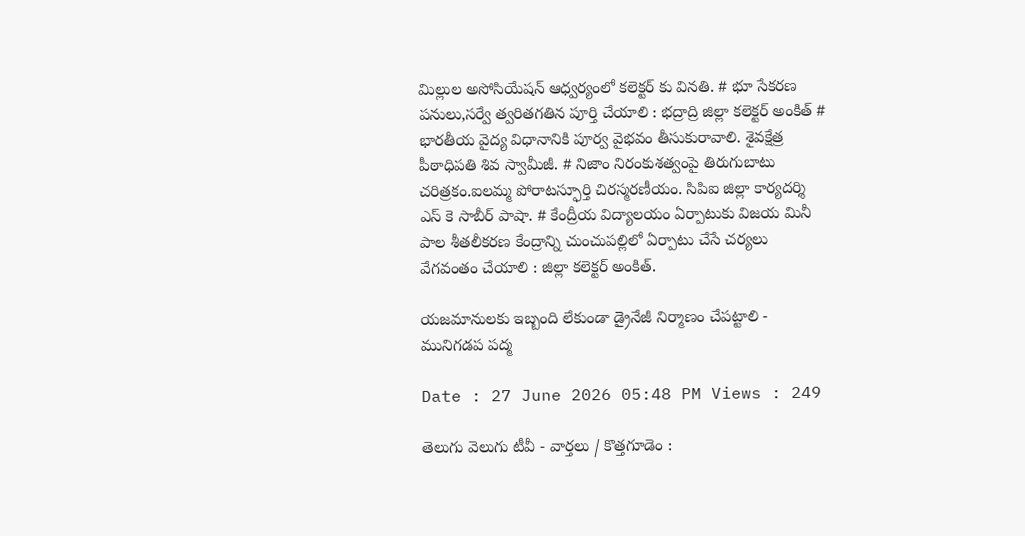మిల్లుల అసోసియేషన్ ఆధ్వర్యంలో కలెక్టర్ కు వినతి. # భూ సేకరణ పనులు,సర్వే త్వరితగతిన పూర్తి చేయాలి : భద్రాద్రి జిల్లా కలెక్టర్ అంకిత్ # భారతీయ వైద్య విధానానికి పూర్వ వైభవం తీసుకురావాలి. శైవక్షేత్ర పీఠాధిపతి శివ స్వామీజీ. # నిజాం నిరంకుశత్వంపై తిరుగుబాటు చరిత్రకం.ఐలమ్మ పోరాటస్ఫూర్తి చిరస్మరణీయం. సిపిఐ జిల్లా కార్యదర్శి ఎస్ కె సాబీర్ పాషా. # కేంద్రీయ విద్యాలయం ఏర్పాటుకు విజయ మినీ పాల శీతలీకరణ కేంద్రాన్ని చుంచుపల్లిలో ఏర్పాటు చేసే చర్యలు వేగవంతం చేయాలి : జిల్లా కలెక్టర్ అంకిత్.

యజమానులకు ఇబ్బంది లేకుండా డ్రైనేజీ నిర్మాణం చేపట్టాలి - మునిగడప పద్మ

Date : 27 June 2026 05:48 PM Views : 249

తెలుగు వెలుగు టీవీ - వార్తలు / కొత్తగూడెం :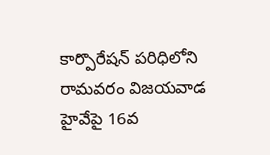కార్పొరేషన్ పరిధిలోని రామవరం విజయవాడ హైవేపై 16వ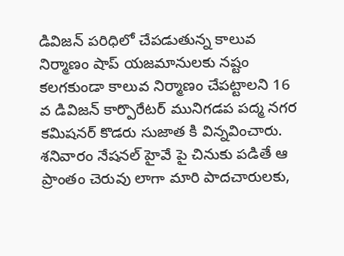డివిజన్ పరిధిలో చేపడుతున్న కాలువ నిర్మాణం షాప్ యజమానులకు నష్టం కలగకుండా కాలువ నిర్మాణం చేపట్టాలని 16 వ డివిజన్ కార్పొరేటర్ మునిగడప పద్మ నగర కమిషనర్ కొడరు సుజాత కి విన్నవించారు. శనివారం నేషనల్ హైవే పై చినుకు పడితే ఆ ప్రాంతం చెరువు లాగా మారి పాదచారులకు,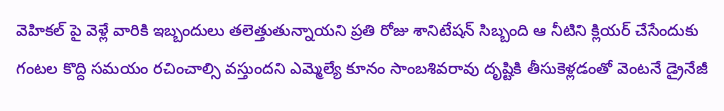వెహికల్ పై వెళ్లే వారికి ఇబ్బందులు తలెత్తుతున్నాయని ప్రతి రోజు శానిటేషన్ సిబ్బంది ఆ నీటిని క్లియర్ చేసేందుకు గంటల కొద్ది సమయం రచించాల్సి వస్తుందని ఎమ్మెల్యే కూనం సాంబశివరావు దృష్టికి తీసుకెళ్లడంతో వెంటనే డ్రైనేజీ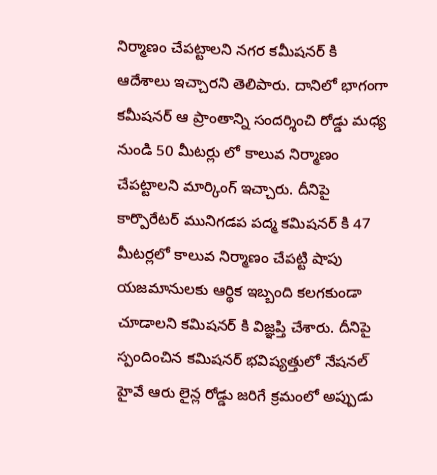నిర్మాణం చేపట్టాలని నగర కమీషనర్ కి ఆదేశాలు ఇచ్చారని తెలిపారు. దానిలో భాగంగా కమీషనర్ ఆ ప్రాంతాన్ని సందర్శించి రోడ్డు మధ్య నుండి 50 మీటర్లు లో కాలువ నిర్మాణం చేపట్టాలని మార్కింగ్ ఇచ్చారు. దీనిపై కార్పొరేటర్ మునిగడప పద్మ కమిషనర్ కి 47 మీటర్లలో కాలువ నిర్మాణం చేపట్టి షాపు యజమానులకు ఆర్థిక ఇబ్బంది కలగకుండా చూడాలని కమిషనర్ కి విజ్ఞప్తి చేశారు. దీనిపై స్పందించిన కమిషనర్ భవిష్యత్తులో నేషనల్ హైవే ఆరు లైన్ల రోడ్డు జరిగే క్రమంలో అప్పుడు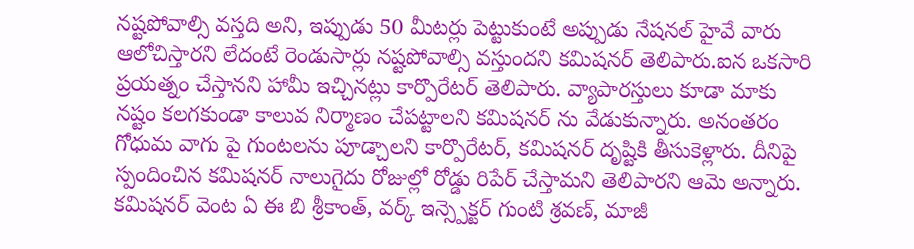నష్టపోవాల్సి వస్తది అని, ఇప్పుడు 50 మీటర్లు పెట్టుకుంటే అప్పుడు నేషనల్ హైవే వారు ఆలోచిస్తారని లేదంటే రెండుసార్లు నష్టపోవాల్సి వస్తుందని కమిషనర్ తెలిపారు.ఐన ఒకసారి ప్రయత్నం చేస్తానని హామీ ఇచ్చినట్లు కార్పొరేటర్ తెలిపారు. వ్యాపారస్తులు కూడా మాకు నష్టం కలగకుండా కాలువ నిర్మాణం చేపట్టాలని కమిషనర్ ను వేడుకున్నారు. అనంతరం గోధుమ వాగు పై గుంటలను పూడ్చాలని కార్పొరేటర్, కమిషనర్ దృష్టికి తీసుకెళ్లారు. దీనిపై స్పందించిన కమిషనర్ నాలుగైదు రోజుల్లో రోడ్డు రిపేర్ చేస్తామని తెలిపారని ఆమె అన్నారు. కమిషనర్ వెంట ఏ ఈ బి శ్రీకాంత్, వర్క్ ఇన్స్పెక్టర్ గుంటి శ్రవణ్, మాజీ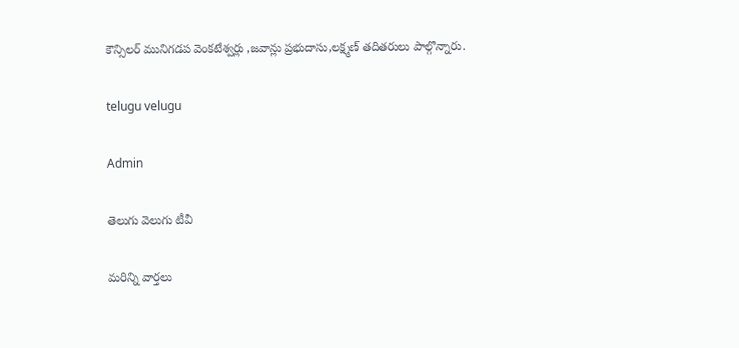కౌన్సిలర్ మునిగడప వెంకటేశ్వర్లు ,జవాన్లు ప్రభుదాసు,లక్ష్మణ్ తదితరులు పాల్గొన్నారు.

telugu velugu

Admin

తెలుగు వెలుగు టీవీ

మరిన్ని వార్తలు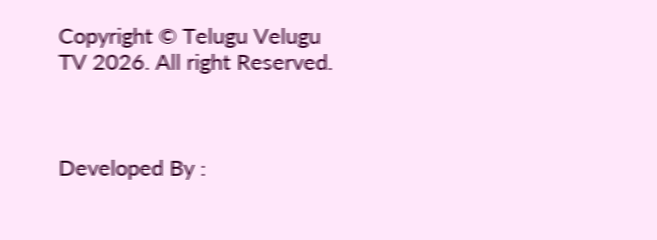Copyright © Telugu Velugu TV 2026. All right Reserved.



Developed By :